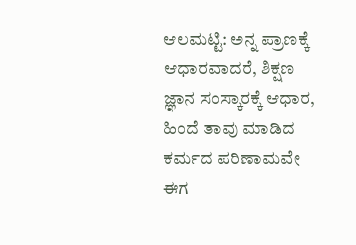ಆಲಮಟ್ಟಿ: ಅನ್ನ ಪ್ರಾಣಕ್ಕೆ ಆಧಾರವಾದರೆ, ಶಿಕ್ಷಣ ಜ್ಞಾನ ಸಂಸ್ಕಾರಕ್ಕೆ ಆಧಾರ, ಹಿಂದೆ ತಾವು ಮಾಡಿದ ಕರ್ಮದ ಪರಿಣಾಮವೇ ಈಗ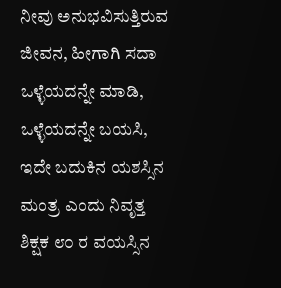ನೀವು ಅನುಭವಿಸುತ್ತಿರುವ ಜೀವನ, ಹೀಗಾಗಿ ಸದಾ ಒಳ್ಳೆಯದನ್ನೇ ಮಾಡಿ, ಒಳ್ಳೆಯದನ್ನೇ ಬಯಸಿ, ಇದೇ ಬದುಕಿನ ಯಶಸ್ಸಿನ ಮಂತ್ರ ಎಂದು ನಿವೃತ್ತ ಶಿಕ್ಷಕ ೮೦ ರ ವಯಸ್ಸಿನ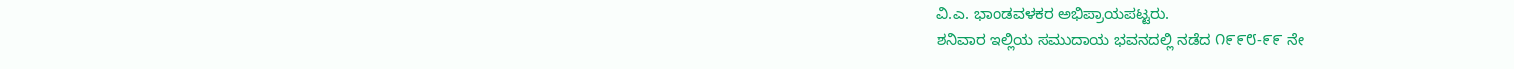ವಿ.ಎ. ಭಾಂಡವಳಕರ ಅಭಿಪ್ರಾಯಪಟ್ಟರು.
ಶನಿವಾರ ಇಲ್ಲಿಯ ಸಮುದಾಯ ಭವನದಲ್ಲಿ ನಡೆದ ೧೯೯೮-೯೯ ನೇ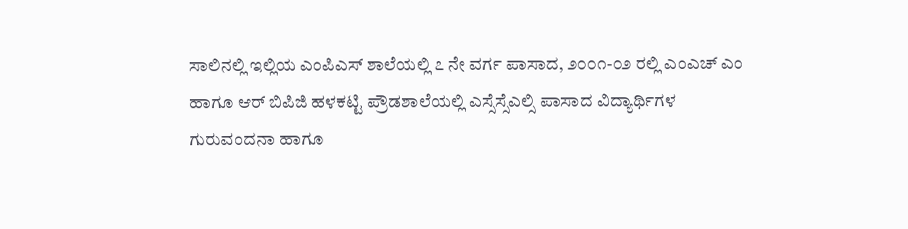ಸಾಲಿನಲ್ಲಿ ಇಲ್ಲಿಯ ಎಂಪಿಎಸ್ ಶಾಲೆಯಲ್ಲಿ ೭ ನೇ ವರ್ಗ ಪಾಸಾದ, ೨೦೦೧-೦೨ ರಲ್ಲಿ ಎಂಎಚ್ ಎಂ ಹಾಗೂ ಆರ್ ಬಿಪಿಜಿ ಹಳಕಟ್ಟಿ ಪ್ರೌಡಶಾಲೆಯಲ್ಲಿ ಎಸ್ಸೆಸ್ಸೆಎಲ್ಸಿ ಪಾಸಾದ ವಿದ್ಯಾರ್ಥಿಗಳ ಗುರುವಂದನಾ ಹಾಗೂ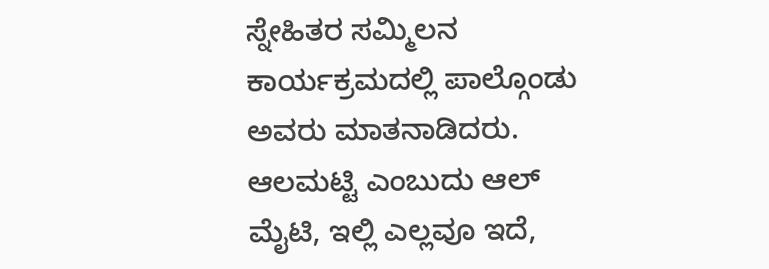ಸ್ನೇಹಿತರ ಸಮ್ಮಿಲನ ಕಾರ್ಯಕ್ರಮದಲ್ಲಿ ಪಾಲ್ಗೊಂಡು ಅವರು ಮಾತನಾಡಿದರು.
ಆಲಮಟ್ಟಿ ಎಂಬುದು ಆಲ್ ಮೈಟಿ, ಇಲ್ಲಿ ಎಲ್ಲವೂ ಇದೆ,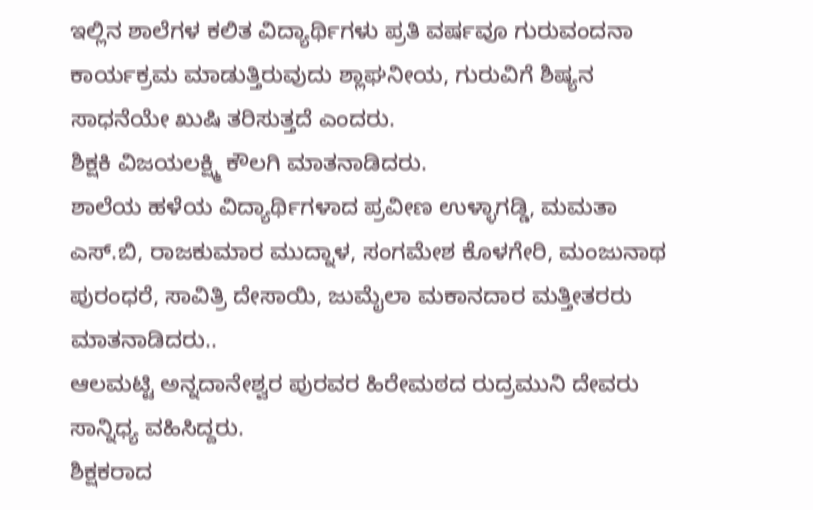ಇಲ್ಲಿನ ಶಾಲೆಗಳ ಕಲಿತ ವಿದ್ಯಾರ್ಥಿಗಳು ಪ್ರತಿ ವರ್ಷವೂ ಗುರುವಂದನಾ ಕಾರ್ಯಕ್ರಮ ಮಾಡುತ್ತಿರುವುದು ಶ್ಲಾಘನೀಯ, ಗುರುವಿಗೆ ಶಿಷ್ಯನ ಸಾಧನೆಯೇ ಖುಷಿ ತರಿಸುತ್ತದೆ ಎಂದರು.
ಶಿಕ್ಷಕಿ ವಿಜಯಲಕ್ಷ್ಮಿ ಕೌಲಗಿ ಮಾತನಾಡಿದರು.
ಶಾಲೆಯ ಹಳೆಯ ವಿದ್ಯಾರ್ಥಿಗಳಾದ ಪ್ರವೀಣ ಉಳ್ಳಾಗಡ್ಡಿ, ಮಮತಾ ಎಸ್.ಬಿ, ರಾಜಕುಮಾರ ಮುದ್ನಾಳ, ಸಂಗಮೇಶ ಕೊಳಗೇರಿ, ಮಂಜುನಾಥ ಪುರಂಧರೆ, ಸಾವಿತ್ರಿ ದೇಸಾಯಿ, ಜುಮೈಲಾ ಮಕಾನದಾರ ಮತ್ತೀತರರು ಮಾತನಾಡಿದರು..
ಆಲಮಟ್ಟಿ ಅನ್ನದಾನೇಶ್ವರ ಪುರವರ ಹಿರೇಮಠದ ರುದ್ರಮುನಿ ದೇವರು ಸಾನ್ನಿಧ್ಯ ವಹಿಸಿದ್ದರು.
ಶಿಕ್ಷಕರಾದ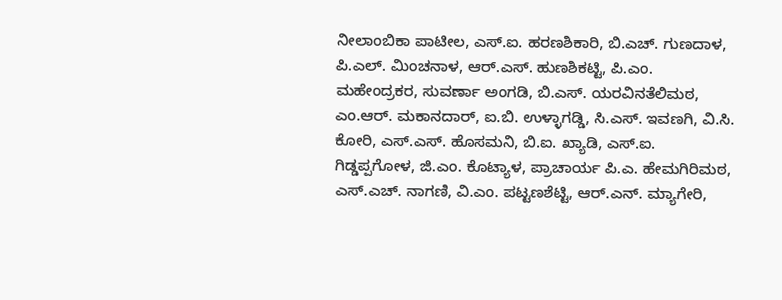ನೀಲಾಂಬಿಕಾ ಪಾಟೀಲ, ಎಸ್.ಐ. ಹರಣಶಿಕಾರಿ, ಬಿ.ಎಚ್. ಗುಣದಾಳ, ಪಿ.ಎಲ್. ಮಿಂಚನಾಳ, ಆರ್.ಎಸ್. ಹುಣಶಿಕಟ್ಟಿ, ಪಿ.ಎಂ. ಮಹೇಂದ್ರಕರ, ಸುವರ್ಣಾ ಅಂಗಡಿ, ಬಿ.ಎಸ್. ಯರವಿನತೆಲಿಮಠ, ಎಂ.ಆರ್. ಮಕಾನದಾರ್, ಐ.ಬಿ. ಉಳ್ಳಾಗಡ್ಡಿ, ಸಿ.ಎಸ್. ಇವಣಗಿ, ವಿ.ಸಿ. ಕೋರಿ, ಎಸ್.ಎಸ್. ಹೊಸಮನಿ, ಬಿ.ಐ. ಖ್ಯಾಡಿ, ಎಸ್.ಐ. ಗಿಡ್ಡಪ್ಪಗೋಳ, ಜಿ.ಎಂ. ಕೊಟ್ಯಾಳ, ಪ್ರಾಚಾರ್ಯ ಪಿ.ಎ. ಹೇಮಗಿರಿಮಠ, ಎಸ್.ಎಚ್. ನಾಗಣಿ, ವಿ.ಎಂ. ಪಟ್ಟಣಶೆಟ್ಟಿ, ಆರ್.ಎನ್. ಮ್ಯಾಗೇರಿ,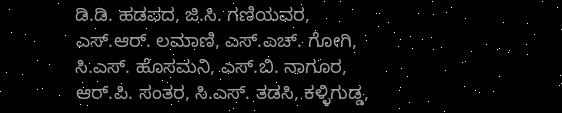ಡಿ.ಡಿ. ಹಡಪದ, ಜಿ.ಸಿ. ಗಣಿಯವರ, ಎಸ್.ಆರ್. ಲಮಾಣಿ, ಎಸ್.ಎಚ್. ಗೋಗಿ, ಸಿ.ಎಸ್. ಹೊಸಮನಿ, ಎಸ್.ಬಿ. ನಾಗೂರ, ಆರ್.ಪಿ. ಸಂತರ, ಸಿ.ಎಸ್. ತಡಸಿ, ಕಳ್ಳಿಗುಡ್ಡ,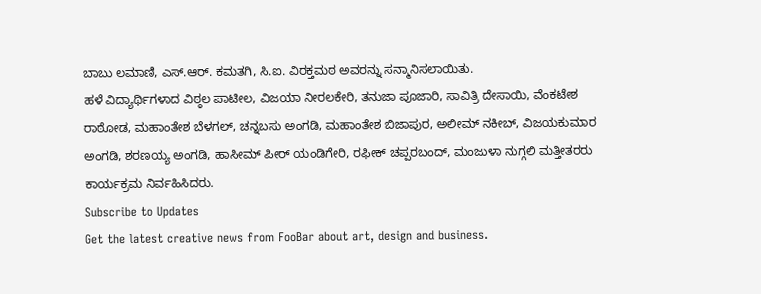ಬಾಬು ಲಮಾಣಿ, ಎಸ್.ಆರ್. ಕಮತಗಿ, ಸಿ.ಐ. ವಿರಕ್ತಮಠ ಅವರನ್ನು ಸನ್ಮಾನಿಸಲಾಯಿತು.
ಹಳೆ ವಿದ್ಯಾರ್ಥಿಗಳಾದ ವಿಠ್ಠಲ ಪಾಟೀಲ, ವಿಜಯಾ ನೀರಲಕೇರಿ, ತನುಜಾ ಪೂಜಾರಿ, ಸಾವಿತ್ರಿ ದೇಸಾಯಿ, ವೆಂಕಟೇಶ ರಾಠೋಡ, ಮಹಾಂತೇಶ ಬೆಳಗಲ್, ಚನ್ನಬಸು ಅಂಗಡಿ, ಮಹಾಂತೇಶ ಬಿಜಾಪುರ, ಅಲೀಮ್ ನಕೀಬ್, ವಿಜಯಕುಮಾರ ಅಂಗಡಿ, ಶರಣಯ್ಯ ಅಂಗಡಿ, ಹಾಸೀಮ್ ಪೀರ್ ಯಂಡಿಗೇರಿ, ರಫೀಕ್ ಚಪ್ಪರಬಂದ್, ಮಂಜುಳಾ ನುಗ್ಗಲಿ ಮತ್ತೀತರರು ಕಾರ್ಯಕ್ರಮ ನಿರ್ವಹಿಸಿದರು.
Subscribe to Updates
Get the latest creative news from FooBar about art, design and business.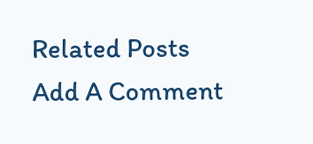Related Posts
Add A Comment